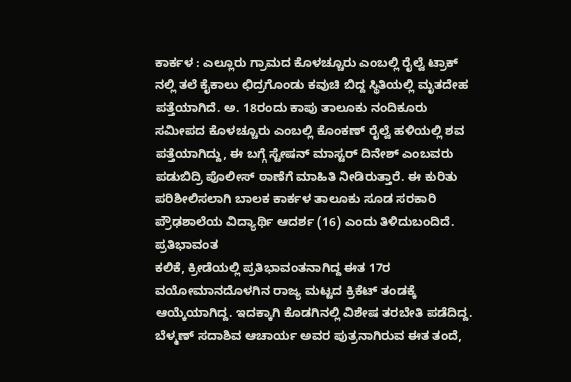ಕಾರ್ಕಳ : ಎಲ್ಲೂರು ಗ್ರಾಮದ ಕೊಳಚ್ಚೂರು ಎಂಬಲ್ಲಿ ರೈಲ್ವೆ ಟ್ರಾಕ್ ನಲ್ಲಿ ತಲೆ ಕೈಕಾಲು ಛಿದ್ರಗೊಂಡು ಕವುಚಿ ಬಿದ್ದ ಸ್ಥಿತಿಯಲ್ಲಿ ಮೃತದೇಹ ಪತ್ತೆಯಾಗಿದೆ. ಅ. 18ರಂದು ಕಾಪು ತಾಲೂಕು ನಂದಿಕೂರು ಸಮೀಪದ ಕೊಳಚ್ಚೂರು ಎಂಬಲ್ಲಿ ಕೊಂಕಣ್ ರೈಲ್ವೆ ಹಳಿಯಲ್ಲಿ ಶವ ಪತ್ತೆಯಾಗಿದ್ದು, ಈ ಬಗ್ಗೆ ಸ್ಟೇಷನ್ ಮಾಸ್ಟರ್ ದಿನೇಶ್ ಎಂಬವರು ಪಡುಬಿದ್ರಿ ಪೊಲೀಸ್ ಠಾಣೆಗೆ ಮಾಹಿತಿ ನೀಡಿರುತ್ತಾರೆ. ಈ ಕುರಿತು ಪರಿಶೀಲಿಸಲಾಗಿ ಬಾಲಕ ಕಾರ್ಕಳ ತಾಲೂಕು ಸೂಡ ಸರಕಾರಿ ಪ್ರೌಢಶಾಲೆಯ ವಿದ್ಯಾರ್ಥಿ ಆದರ್ಶ (16) ಎಂದು ತಿಳಿದುಬಂದಿದೆ.
ಪ್ರತಿಭಾವಂತ
ಕಲಿಕೆ, ಕ್ರೀಡೆಯಲ್ಲಿ ಪ್ರತಿಭಾವಂತನಾಗಿದ್ದ ಈತ 17ರ ವಯೋಮಾನದೊಳಗಿನ ರಾಜ್ಯ ಮಟ್ಟದ ಕ್ರಿಕೆಟ್ ತಂಡಕ್ಕೆ ಆಯ್ಕೆಯಾಗಿದ್ದ. ಇದಕ್ಕಾಗಿ ಕೊಡಗಿನಲ್ಲಿ ವಿಶೇಷ ತರಬೇತಿ ಪಡೆದಿದ್ದ. ಬೆಳ್ಮಣ್ ಸದಾಶಿವ ಆಚಾರ್ಯ ಅವರ ಪುತ್ರನಾಗಿರುವ ಈತ ತಂದೆ,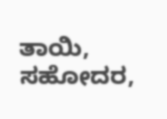ತಾಯಿ, ಸಹೋದರ,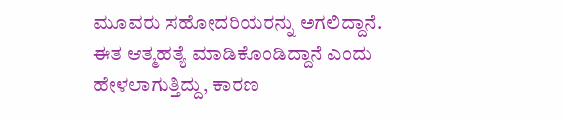ಮೂವರು ಸಹೋದರಿಯರನ್ನು ಅಗಲಿದ್ದಾನೆ. ಈತ ಆತ್ಮಹತ್ಯೆ ಮಾಡಿಕೊಂಡಿದ್ದಾನೆ ಎಂದು ಹೇಳಲಾಗುತ್ತಿದ್ದು, ಕಾರಣ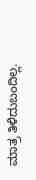ಮಾತ್ರ ತಿಳಿದುಬಂದಿಲ್ಲ.